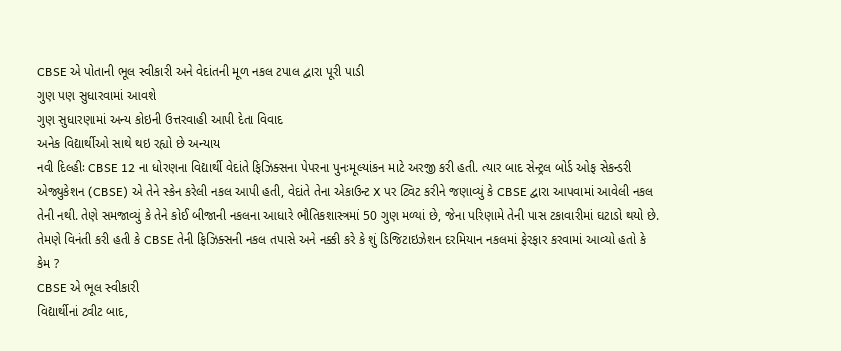CBSE એ પોતાની ભૂલ સ્વીકારી અને વેદાંતની મૂળ નકલ ટપાલ દ્વારા પૂરી પાડી
ગુણ પણ સુધારવામાં આવશે
ગુણ સુધારણામાં અન્ય કોઇની ઉત્તરવાહી આપી દેતા વિવાદ
અનેક વિદ્યાર્થીઓ સાથે થઇ રહ્યો છે અન્યાય
નવી દિલ્હીઃ CBSE 12 ના ધોરણના વિદ્યાર્થી વેદાંતે ફિઝિક્સના પેપરના પુનઃમૂલ્યાંકન માટે અરજી કરી હતી. ત્યાર બાદ સેન્ટ્રલ બોર્ડ ઓફ સેકન્ડરી એજ્યુકેશન (CBSE) એ તેને સ્કેન કરેલી નકલ આપી હતી, વેદાંતે તેના એકાઉન્ટ X પર ટ્વિટ કરીને જણાવ્યું કે CBSE દ્વારા આપવામાં આવેલી નકલ તેની નથી. તેણે સમજાવ્યું કે તેને કોઈ બીજાની નકલના આધારે ભૌતિકશાસ્ત્રમાં 50 ગુણ મળ્યાં છે, જેના પરિણામે તેની પાસ ટકાવારીમાં ઘટાડો થયો છે.
તેમણે વિનંતી કરી હતી કે CBSE તેની ફિઝિક્સની નકલ તપાસે અને નક્કી કરે કે શું ડિજિટાઇઝેશન દરમિયાન નકલમાં ફેરફાર કરવામાં આવ્યો હતો કે કેમ ?
CBSE એ ભૂલ સ્વીકારી
વિદ્યાર્થીનાં ટ્વીટ બાદ,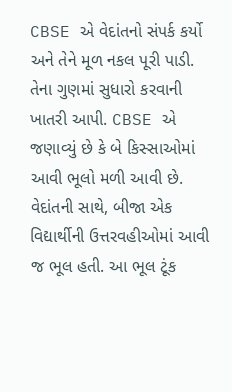CBSE એ વેદાંતનો સંપર્ક કર્યો અને તેને મૂળ નકલ પૂરી પાડી. તેના ગુણમાં સુધારો કરવાની ખાતરી આપી. CBSE એ જણાવ્યું છે કે બે કિસ્સાઓમાં આવી ભૂલો મળી આવી છે. વેદાંતની સાથે, બીજા એક વિદ્યાર્થીની ઉત્તરવહીઓમાં આવી જ ભૂલ હતી. આ ભૂલ ટૂંક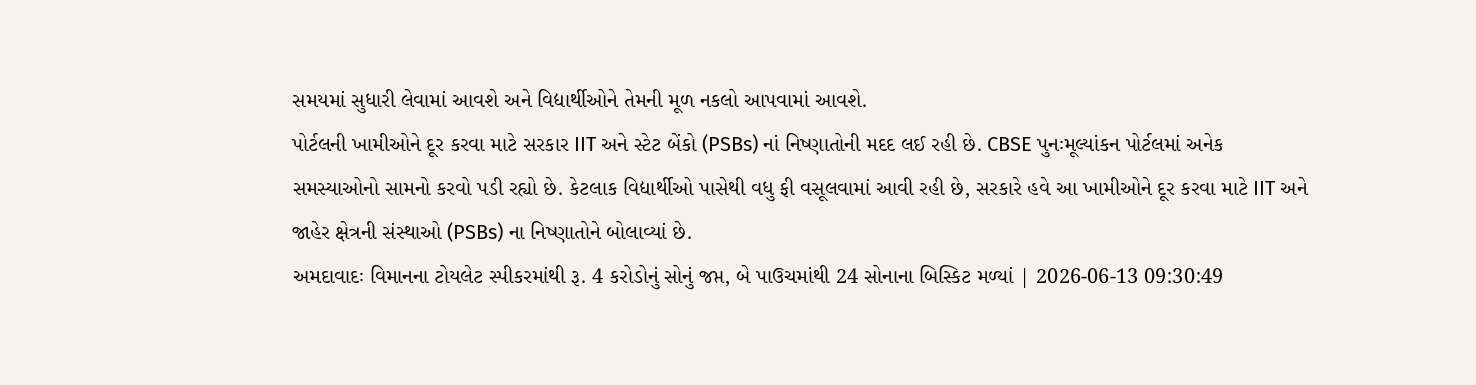સમયમાં સુધારી લેવામાં આવશે અને વિદ્યાર્થીઓને તેમની મૂળ નકલો આપવામાં આવશે.
પોર્ટલની ખામીઓને દૂર કરવા માટે સરકાર IIT અને સ્ટેટ બેંકો (PSBs) નાં નિષ્ણાતોની મદદ લઈ રહી છે. CBSE પુનઃમૂલ્યાંકન પોર્ટલમાં અનેક સમસ્યાઓનો સામનો કરવો પડી રહ્યો છે. કેટલાક વિદ્યાર્થીઓ પાસેથી વધુ ફી વસૂલવામાં આવી રહી છે, સરકારે હવે આ ખામીઓને દૂર કરવા માટે IIT અને જાહેર ક્ષેત્રની સંસ્થાઓ (PSBs) ના નિષ્ણાતોને બોલાવ્યાં છે.
અમદાવાદઃ વિમાનના ટોયલેટ સ્પીકરમાંથી રૂ. 4 કરોડોનું સોનું જપ્ત, બે પાઉચમાંથી 24 સોનાના બિસ્કિટ મળ્યાં | 2026-06-13 09:30:49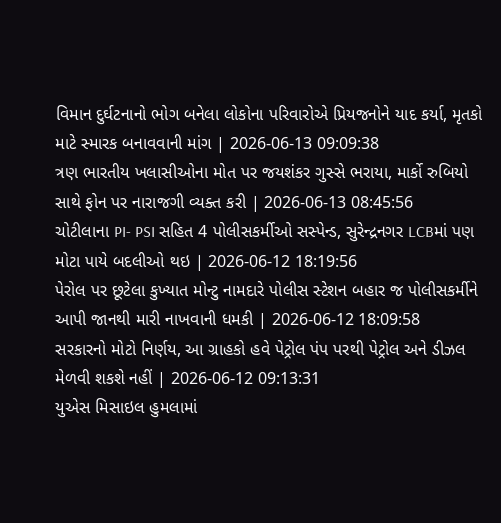વિમાન દુર્ઘટનાનો ભોગ બનેલા લોકોના પરિવારોએ પ્રિયજનોને યાદ કર્યા, મૃતકો માટે સ્મારક બનાવવાની માંગ | 2026-06-13 09:09:38
ત્રણ ભારતીય ખલાસીઓના મોત પર જયશંકર ગુસ્સે ભરાયા, માર્કો રુબિયો સાથે ફોન પર નારાજગી વ્યક્ત કરી | 2026-06-13 08:45:56
ચોટીલાના PI- PSI સહિત 4 પોલીસકર્મીઓ સસ્પેન્ડ, સુરેન્દ્રનગર LCBમાં પણ મોટા પાયે બદલીઓ થઇ | 2026-06-12 18:19:56
પેરોલ પર છૂટેલા કુખ્યાત મોન્ટુ નામદારે પોલીસ સ્ટેશન બહાર જ પોલીસકર્મીને આપી જાનથી મારી નાખવાની ધમકી | 2026-06-12 18:09:58
સરકારનો મોટો નિર્ણય, આ ગ્રાહકો હવે પેટ્રોલ પંપ પરથી પેટ્રોલ અને ડીઝલ મેળવી શકશે નહીં | 2026-06-12 09:13:31
યુએસ મિસાઇલ હુમલામાં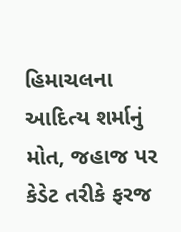હિમાચલના આદિત્ય શર્માનું મોત, જહાજ પર કેડેટ તરીકે ફરજ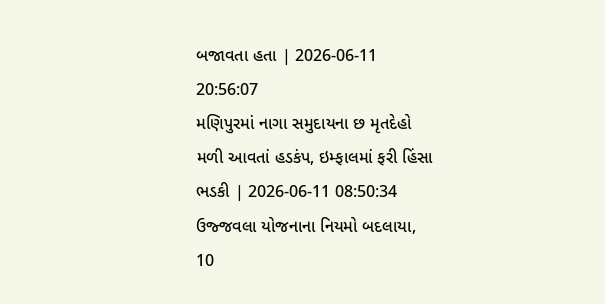બજાવતા હતા | 2026-06-11 20:56:07
મણિપુરમાં નાગા સમુદાયના છ મૃતદેહો મળી આવતાં હડકંપ, ઇમ્ફાલમાં ફરી હિંસા ભડકી | 2026-06-11 08:50:34
ઉજ્જવલા યોજનાના નિયમો બદલાયા, 10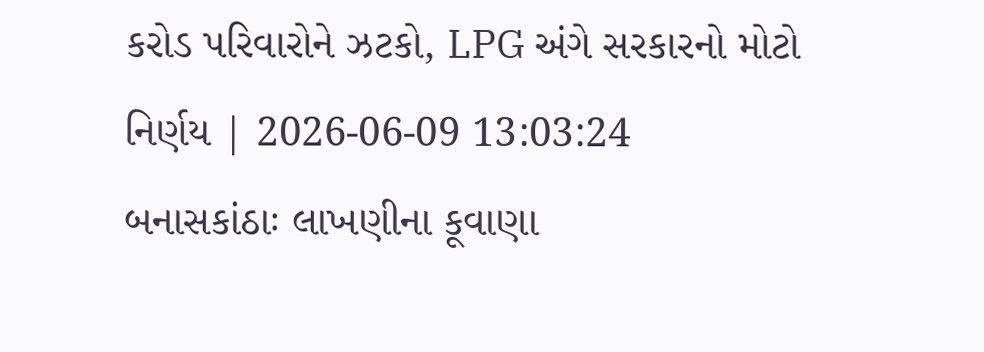કરોડ પરિવારોને ઝટકો, LPG અંગે સરકારનો મોટો નિર્ણય | 2026-06-09 13:03:24
બનાસકાંઠાઃ લાખણીના કૂવાણા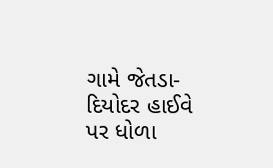ગામે જેતડા-દિયોદર હાઈવે પર ધોળા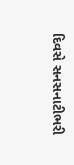દિવસે સનસનાટીભરી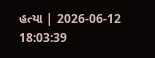હત્યા | 2026-06-12 18:03:39